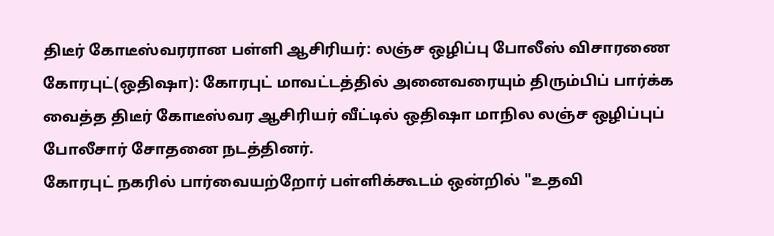திடீர் கோடீஸ்வரரான பள்ளி ஆசிரியர்: லஞ்ச ஒழிப்பு போலீஸ் விசாரணை
கோரபுட்(ஒதிஷா): கோரபுட் மாவட்டத்தில் அனைவரையும் திரும்பிப் பார்க்க வைத்த திடீர் கோடீஸ்வர ஆசிரியர் வீட்டில் ஒதிஷா மாநில லஞ்ச ஒழிப்புப் போலீசார் சோதனை நடத்தினர்.
கோரபுட் நகரில் பார்வையற்றோர் பள்ளிக்கூடம் ஒன்றில் "உதவி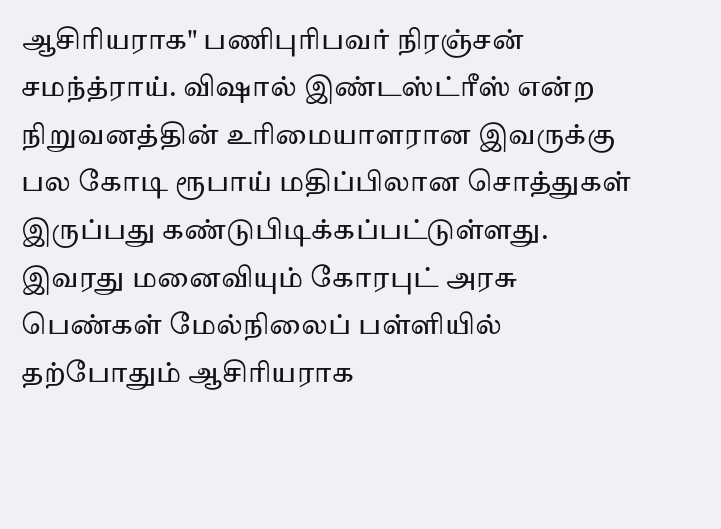ஆசிரியராக" பணிபுரிபவர் நிரஞ்சன் சமந்த்ராய். விஷால் இண்டஸ்ட்ரீஸ் என்ற நிறுவனத்தின் உரிமையாளரான இவருக்கு பல கோடி ரூபாய் மதிப்பிலான சொத்துகள் இருப்பது கண்டுபிடிக்கப்பட்டுள்ளது.
இவரது மனைவியும் கோரபுட் அரசு பெண்கள் மேல்நிலைப் பள்ளியில் தற்போதும் ஆசிரியராக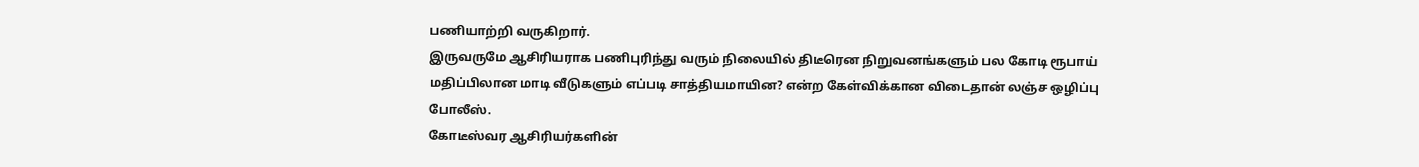பணியாற்றி வருகிறார்.
இருவருமே ஆசிரியராக பணிபுரிந்து வரும் நிலையில் திடீரென நிறுவனங்களும் பல கோடி ரூபாய் மதிப்பிலான மாடி வீடுகளும் எப்படி சாத்தியமாயின? என்ற கேள்விக்கான விடைதான் லஞ்ச ஒழிப்பு போலீஸ்.
கோடீஸ்வர ஆசிரியர்களின்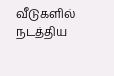வீடுகளில் நடத்திய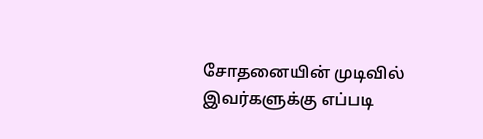சோதனையின் முடிவில் இவர்களுக்கு எப்படி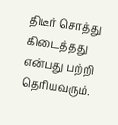திடீர் சொத்து கிடைத்தது என்பது பற்றி தெரியவரும்.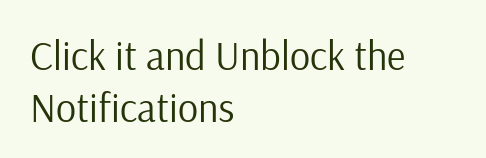Click it and Unblock the Notifications